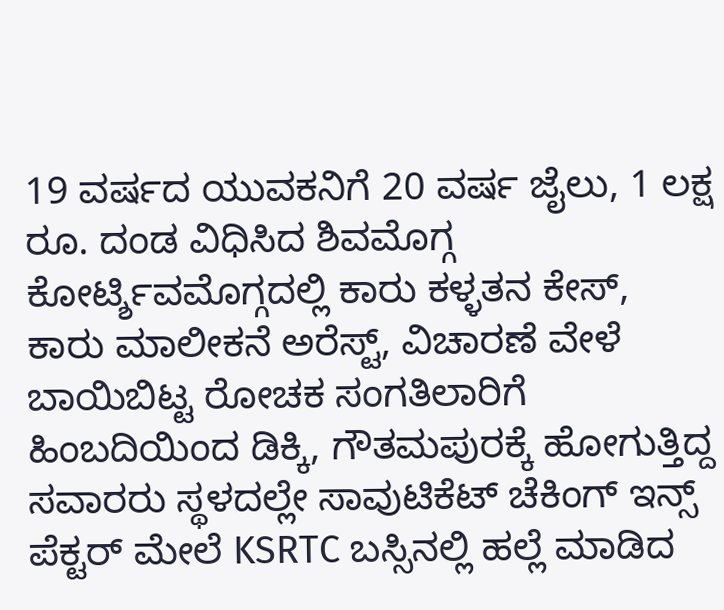19 ವರ್ಷದ ಯುವಕನಿಗೆ 20 ವರ್ಷ ಜೈಲು, 1 ಲಕ್ಷ ರೂ. ದಂಡ ವಿಧಿಸಿದ ಶಿವಮೊಗ್ಗ ಕೋರ್ಟ್ಶಿವಮೊಗ್ಗದಲ್ಲಿ ಕಾರು ಕಳ್ಳತನ ಕೇಸ್, ಕಾರು ಮಾಲೀಕನೆ ಅರೆಸ್ಟ್, ವಿಚಾರಣೆ ವೇಳೆ ಬಾಯಿಬಿಟ್ಟ ರೋಚಕ ಸಂಗತಿಲಾರಿಗೆ ಹಿಂಬದಿಯಿಂದ ಡಿಕ್ಕಿ, ಗೌತಮಪುರಕ್ಕೆ ಹೋಗುತ್ತಿದ್ದ ಸವಾರರು ಸ್ಥಳದಲ್ಲೇ ಸಾವುಟಿಕೆಟ್ ಚೆಕಿಂಗ್ ಇನ್ಸ್ ಪೆಕ್ಟರ್ ಮೇಲೆ KSRTC ಬಸ್ಸಿನಲ್ಲಿ ಹಲ್ಲೆ ಮಾಡಿದ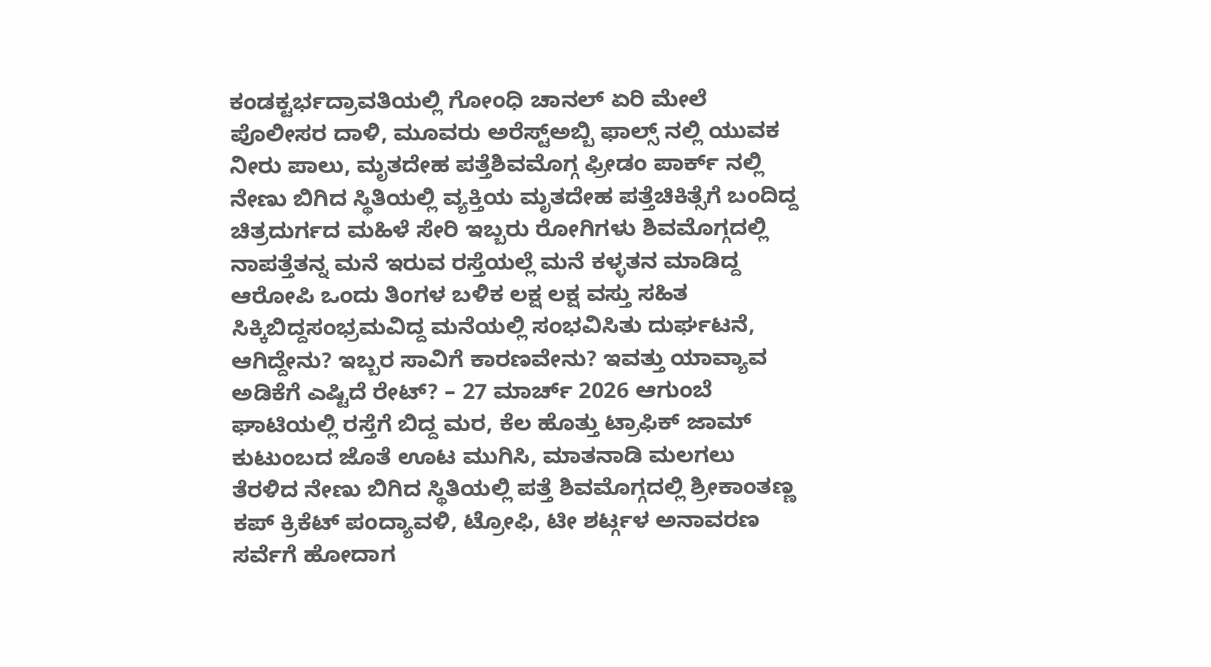ಕಂಡಕ್ಟರ್ಭದ್ರಾವತಿಯಲ್ಲಿ ಗೋಂಧಿ ಚಾನಲ್ ಏರಿ ಮೇಲೆ ಪೊಲೀಸರ ದಾಳಿ, ಮೂವರು ಅರೆಸ್ಟ್ಅಬ್ಬಿ ಫಾಲ್ಸ್ ನಲ್ಲಿ ಯುವಕ ನೀರು ಪಾಲು, ಮೃತದೇಹ ಪತ್ತೆಶಿವಮೊಗ್ಗ ಫ್ರೀಡಂ ಪಾರ್ಕ್ ನಲ್ಲಿ ನೇಣು ಬಿಗಿದ ಸ್ಥಿತಿಯಲ್ಲಿ ವ್ಯಕ್ತಿಯ ಮೃತದೇಹ ಪತ್ತೆಚಿಕಿತ್ಸೆಗೆ ಬಂದಿದ್ದ ಚಿತ್ರದುರ್ಗದ ಮಹಿಳೆ ಸೇರಿ ಇಬ್ಬರು ರೋಗಿಗಳು ಶಿವಮೊಗ್ಗದಲ್ಲಿ ನಾಪತ್ತೆತನ್ನ ಮನೆ ಇರುವ ರಸ್ತೆಯಲ್ಲೆ ಮನೆ ಕಳ್ಳತನ ಮಾಡಿದ್ದ ಆರೋಪಿ ಒಂದು ತಿಂಗಳ ಬಳಿಕ ಲಕ್ಷ ಲಕ್ಷ ವಸ್ತು ಸಹಿತ ಸಿಕ್ಕಿಬಿದ್ದಸಂಭ್ರಮವಿದ್ದ ಮನೆಯಲ್ಲಿ ಸಂಭವಿಸಿತು ದುರ್ಘಟನೆ, ಆಗಿದ್ದೇನು? ಇಬ್ಬರ ಸಾವಿಗೆ ಕಾರಣವೇನು? ಇವತ್ತು ಯಾವ್ಯಾವ ಅಡಿಕೆಗೆ ಎಷ್ಟಿದೆ ರೇಟ್? – 27 ಮಾರ್ಚ್ 2026 ಆಗುಂಬೆ ಘಾಟಿಯಲ್ಲಿ ರಸ್ತೆಗೆ ಬಿದ್ದ ಮರ, ಕೆಲ ಹೊತ್ತು ಟ್ರಾಫಿಕ್ ಜಾಮ್ ಕುಟುಂಬದ ಜೊತೆ ಊಟ ಮುಗಿಸಿ, ಮಾತನಾಡಿ ಮಲಗಲು ತೆರಳಿದ ನೇಣು ಬಿಗಿದ ಸ್ಥಿತಿಯಲ್ಲಿ ಪತ್ತೆ ಶಿವಮೊಗ್ಗದಲ್ಲಿ ಶ್ರೀಕಾಂತಣ್ಣ ಕಪ್ ಕ್ರಿಕೆಟ್ ಪಂದ್ಯಾವಳಿ, ಟ್ರೋಫಿ, ಟೀ ಶರ್ಟ್ಗಳ ಅನಾವರಣ ಸರ್ವೆಗೆ ಹೋದಾಗ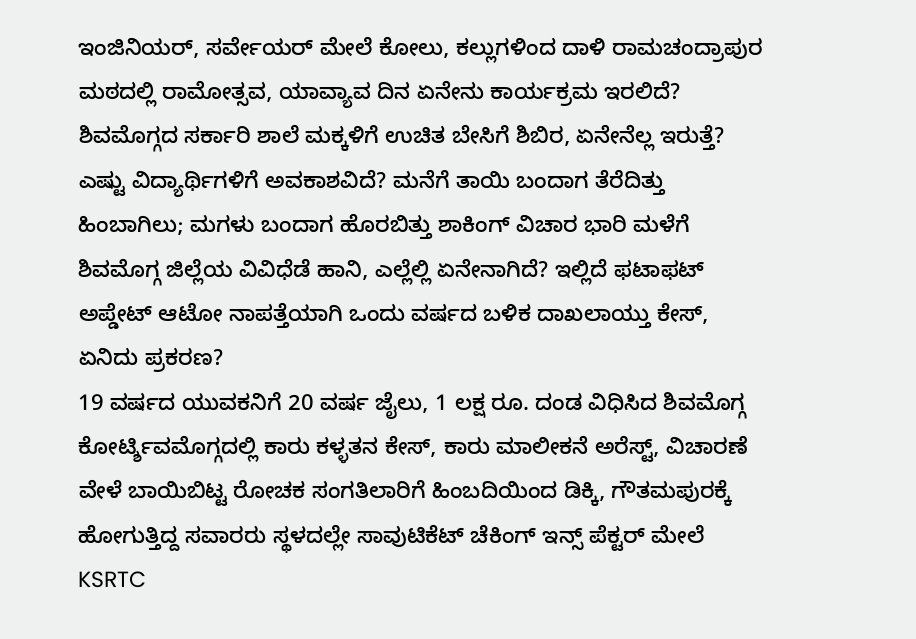ಇಂಜಿನಿಯರ್, ಸರ್ವೇಯರ್ ಮೇಲೆ ಕೋಲು, ಕಲ್ಲುಗಳಿಂದ ದಾಳಿ ರಾಮಚಂದ್ರಾಪುರ ಮಠದಲ್ಲಿ ರಾಮೋತ್ಸವ, ಯಾವ್ಯಾವ ದಿನ ಏನೇನು ಕಾರ್ಯಕ್ರಮ ಇರಲಿದೆ? ಶಿವಮೊಗ್ಗದ ಸರ್ಕಾರಿ ಶಾಲೆ ಮಕ್ಕಳಿಗೆ ಉಚಿತ ಬೇಸಿಗೆ ಶಿಬಿರ, ಏನೇನೆಲ್ಲ ಇರುತ್ತೆ? ಎಷ್ಟು ವಿದ್ಯಾರ್ಥಿಗಳಿಗೆ ಅವಕಾಶವಿದೆ? ಮನೆಗೆ ತಾಯಿ ಬಂದಾಗ ತೆರೆದಿತ್ತು ಹಿಂಬಾಗಿಲು; ಮಗಳು ಬಂದಾಗ ಹೊರಬಿತ್ತು ಶಾಕಿಂಗ್ ವಿಚಾರ ಭಾರಿ ಮಳೆಗೆ ಶಿವಮೊಗ್ಗ ಜಿಲ್ಲೆಯ ವಿವಿಧೆಡೆ ಹಾನಿ, ಎಲ್ಲೆಲ್ಲಿ ಏನೇನಾಗಿದೆ? ಇಲ್ಲಿದೆ ಫಟಾಫಟ್ ಅಪ್ಡೇಟ್ ಆಟೋ ನಾಪತ್ತೆಯಾಗಿ ಒಂದು ವರ್ಷದ ಬಳಿಕ ದಾಖಲಾಯ್ತು ಕೇಸ್, ಏನಿದು ಪ್ರಕರಣ?
19 ವರ್ಷದ ಯುವಕನಿಗೆ 20 ವರ್ಷ ಜೈಲು, 1 ಲಕ್ಷ ರೂ. ದಂಡ ವಿಧಿಸಿದ ಶಿವಮೊಗ್ಗ ಕೋರ್ಟ್ಶಿವಮೊಗ್ಗದಲ್ಲಿ ಕಾರು ಕಳ್ಳತನ ಕೇಸ್, ಕಾರು ಮಾಲೀಕನೆ ಅರೆಸ್ಟ್, ವಿಚಾರಣೆ ವೇಳೆ ಬಾಯಿಬಿಟ್ಟ ರೋಚಕ ಸಂಗತಿಲಾರಿಗೆ ಹಿಂಬದಿಯಿಂದ ಡಿಕ್ಕಿ, ಗೌತಮಪುರಕ್ಕೆ ಹೋಗುತ್ತಿದ್ದ ಸವಾರರು ಸ್ಥಳದಲ್ಲೇ ಸಾವುಟಿಕೆಟ್ ಚೆಕಿಂಗ್ ಇನ್ಸ್ ಪೆಕ್ಟರ್ ಮೇಲೆ KSRTC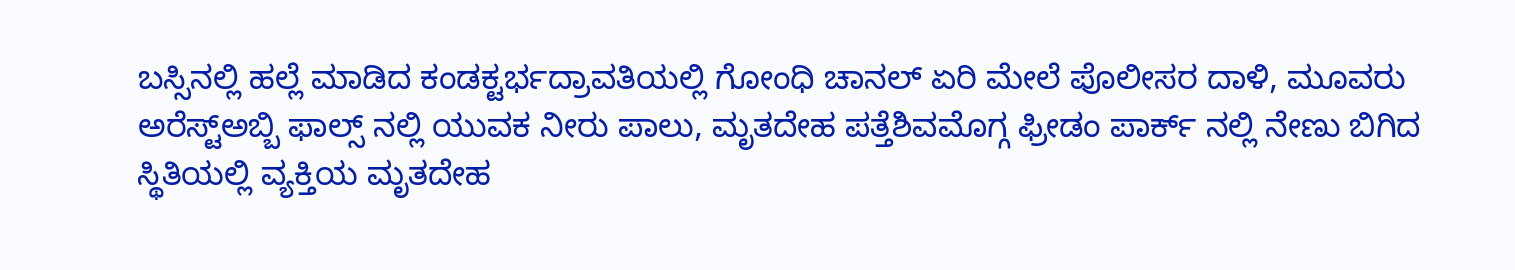ಬಸ್ಸಿನಲ್ಲಿ ಹಲ್ಲೆ ಮಾಡಿದ ಕಂಡಕ್ಟರ್ಭದ್ರಾವತಿಯಲ್ಲಿ ಗೋಂಧಿ ಚಾನಲ್ ಏರಿ ಮೇಲೆ ಪೊಲೀಸರ ದಾಳಿ, ಮೂವರು ಅರೆಸ್ಟ್ಅಬ್ಬಿ ಫಾಲ್ಸ್ ನಲ್ಲಿ ಯುವಕ ನೀರು ಪಾಲು, ಮೃತದೇಹ ಪತ್ತೆಶಿವಮೊಗ್ಗ ಫ್ರೀಡಂ ಪಾರ್ಕ್ ನಲ್ಲಿ ನೇಣು ಬಿಗಿದ ಸ್ಥಿತಿಯಲ್ಲಿ ವ್ಯಕ್ತಿಯ ಮೃತದೇಹ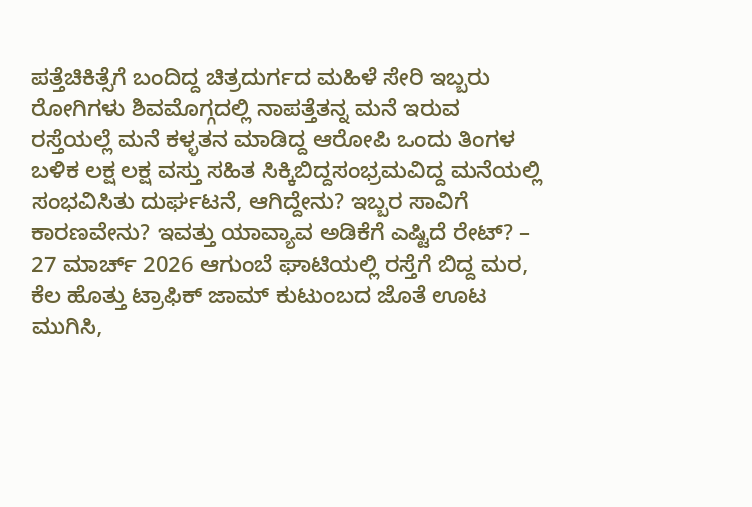ಪತ್ತೆಚಿಕಿತ್ಸೆಗೆ ಬಂದಿದ್ದ ಚಿತ್ರದುರ್ಗದ ಮಹಿಳೆ ಸೇರಿ ಇಬ್ಬರು ರೋಗಿಗಳು ಶಿವಮೊಗ್ಗದಲ್ಲಿ ನಾಪತ್ತೆತನ್ನ ಮನೆ ಇರುವ ರಸ್ತೆಯಲ್ಲೆ ಮನೆ ಕಳ್ಳತನ ಮಾಡಿದ್ದ ಆರೋಪಿ ಒಂದು ತಿಂಗಳ ಬಳಿಕ ಲಕ್ಷ ಲಕ್ಷ ವಸ್ತು ಸಹಿತ ಸಿಕ್ಕಿಬಿದ್ದಸಂಭ್ರಮವಿದ್ದ ಮನೆಯಲ್ಲಿ ಸಂಭವಿಸಿತು ದುರ್ಘಟನೆ, ಆಗಿದ್ದೇನು? ಇಬ್ಬರ ಸಾವಿಗೆ ಕಾರಣವೇನು? ಇವತ್ತು ಯಾವ್ಯಾವ ಅಡಿಕೆಗೆ ಎಷ್ಟಿದೆ ರೇಟ್? – 27 ಮಾರ್ಚ್ 2026 ಆಗುಂಬೆ ಘಾಟಿಯಲ್ಲಿ ರಸ್ತೆಗೆ ಬಿದ್ದ ಮರ, ಕೆಲ ಹೊತ್ತು ಟ್ರಾಫಿಕ್ ಜಾಮ್ ಕುಟುಂಬದ ಜೊತೆ ಊಟ ಮುಗಿಸಿ,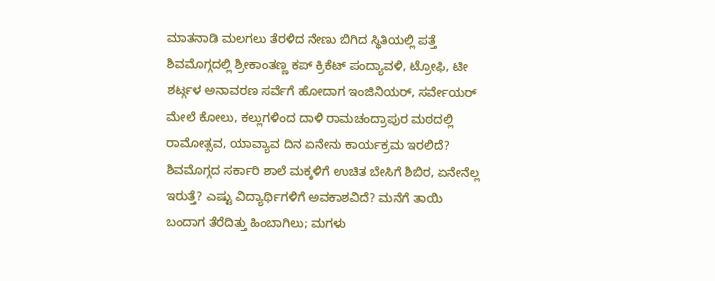ಮಾತನಾಡಿ ಮಲಗಲು ತೆರಳಿದ ನೇಣು ಬಿಗಿದ ಸ್ಥಿತಿಯಲ್ಲಿ ಪತ್ತೆ ಶಿವಮೊಗ್ಗದಲ್ಲಿ ಶ್ರೀಕಾಂತಣ್ಣ ಕಪ್ ಕ್ರಿಕೆಟ್ ಪಂದ್ಯಾವಳಿ, ಟ್ರೋಫಿ, ಟೀ ಶರ್ಟ್ಗಳ ಅನಾವರಣ ಸರ್ವೆಗೆ ಹೋದಾಗ ಇಂಜಿನಿಯರ್, ಸರ್ವೇಯರ್ ಮೇಲೆ ಕೋಲು, ಕಲ್ಲುಗಳಿಂದ ದಾಳಿ ರಾಮಚಂದ್ರಾಪುರ ಮಠದಲ್ಲಿ ರಾಮೋತ್ಸವ, ಯಾವ್ಯಾವ ದಿನ ಏನೇನು ಕಾರ್ಯಕ್ರಮ ಇರಲಿದೆ? ಶಿವಮೊಗ್ಗದ ಸರ್ಕಾರಿ ಶಾಲೆ ಮಕ್ಕಳಿಗೆ ಉಚಿತ ಬೇಸಿಗೆ ಶಿಬಿರ, ಏನೇನೆಲ್ಲ ಇರುತ್ತೆ? ಎಷ್ಟು ವಿದ್ಯಾರ್ಥಿಗಳಿಗೆ ಅವಕಾಶವಿದೆ? ಮನೆಗೆ ತಾಯಿ ಬಂದಾಗ ತೆರೆದಿತ್ತು ಹಿಂಬಾಗಿಲು; ಮಗಳು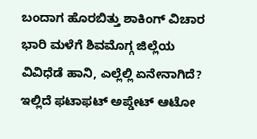ಬಂದಾಗ ಹೊರಬಿತ್ತು ಶಾಕಿಂಗ್ ವಿಚಾರ ಭಾರಿ ಮಳೆಗೆ ಶಿವಮೊಗ್ಗ ಜಿಲ್ಲೆಯ ವಿವಿಧೆಡೆ ಹಾನಿ, ಎಲ್ಲೆಲ್ಲಿ ಏನೇನಾಗಿದೆ? ಇಲ್ಲಿದೆ ಫಟಾಫಟ್ ಅಪ್ಡೇಟ್ ಆಟೋ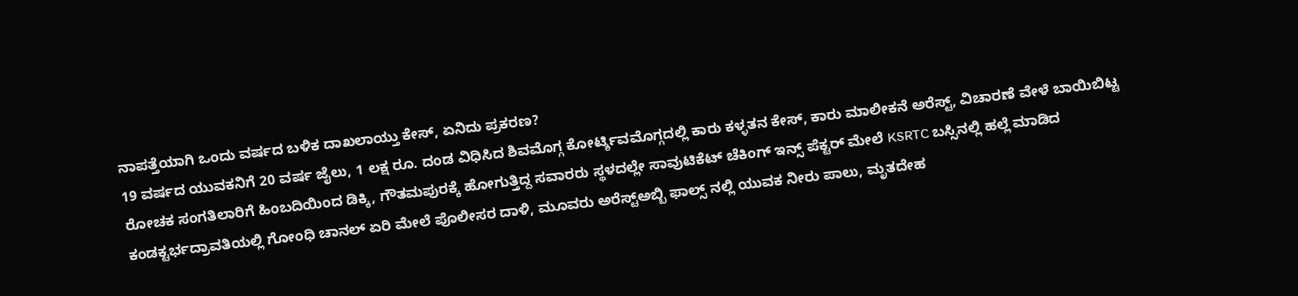ನಾಪತ್ತೆಯಾಗಿ ಒಂದು ವರ್ಷದ ಬಳಿಕ ದಾಖಲಾಯ್ತು ಕೇಸ್, ಏನಿದು ಪ್ರಕರಣ?
19 ವರ್ಷದ ಯುವಕನಿಗೆ 20 ವರ್ಷ ಜೈಲು, 1 ಲಕ್ಷ ರೂ. ದಂಡ ವಿಧಿಸಿದ ಶಿವಮೊಗ್ಗ ಕೋರ್ಟ್ಶಿವಮೊಗ್ಗದಲ್ಲಿ ಕಾರು ಕಳ್ಳತನ ಕೇಸ್, ಕಾರು ಮಾಲೀಕನೆ ಅರೆಸ್ಟ್, ವಿಚಾರಣೆ ವೇಳೆ ಬಾಯಿಬಿಟ್ಟ ರೋಚಕ ಸಂಗತಿಲಾರಿಗೆ ಹಿಂಬದಿಯಿಂದ ಡಿಕ್ಕಿ, ಗೌತಮಪುರಕ್ಕೆ ಹೋಗುತ್ತಿದ್ದ ಸವಾರರು ಸ್ಥಳದಲ್ಲೇ ಸಾವುಟಿಕೆಟ್ ಚೆಕಿಂಗ್ ಇನ್ಸ್ ಪೆಕ್ಟರ್ ಮೇಲೆ KSRTC ಬಸ್ಸಿನಲ್ಲಿ ಹಲ್ಲೆ ಮಾಡಿದ ಕಂಡಕ್ಟರ್ಭದ್ರಾವತಿಯಲ್ಲಿ ಗೋಂಧಿ ಚಾನಲ್ ಏರಿ ಮೇಲೆ ಪೊಲೀಸರ ದಾಳಿ, ಮೂವರು ಅರೆಸ್ಟ್ಅಬ್ಬಿ ಫಾಲ್ಸ್ ನಲ್ಲಿ ಯುವಕ ನೀರು ಪಾಲು, ಮೃತದೇಹ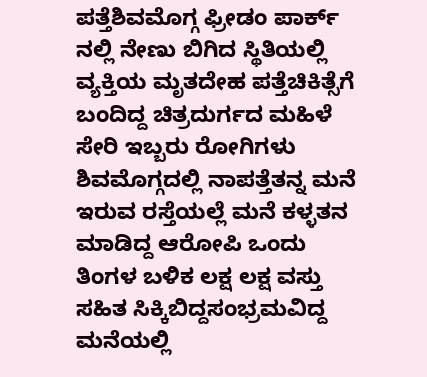ಪತ್ತೆಶಿವಮೊಗ್ಗ ಫ್ರೀಡಂ ಪಾರ್ಕ್ ನಲ್ಲಿ ನೇಣು ಬಿಗಿದ ಸ್ಥಿತಿಯಲ್ಲಿ ವ್ಯಕ್ತಿಯ ಮೃತದೇಹ ಪತ್ತೆಚಿಕಿತ್ಸೆಗೆ ಬಂದಿದ್ದ ಚಿತ್ರದುರ್ಗದ ಮಹಿಳೆ ಸೇರಿ ಇಬ್ಬರು ರೋಗಿಗಳು ಶಿವಮೊಗ್ಗದಲ್ಲಿ ನಾಪತ್ತೆತನ್ನ ಮನೆ ಇರುವ ರಸ್ತೆಯಲ್ಲೆ ಮನೆ ಕಳ್ಳತನ ಮಾಡಿದ್ದ ಆರೋಪಿ ಒಂದು ತಿಂಗಳ ಬಳಿಕ ಲಕ್ಷ ಲಕ್ಷ ವಸ್ತು ಸಹಿತ ಸಿಕ್ಕಿಬಿದ್ದಸಂಭ್ರಮವಿದ್ದ ಮನೆಯಲ್ಲಿ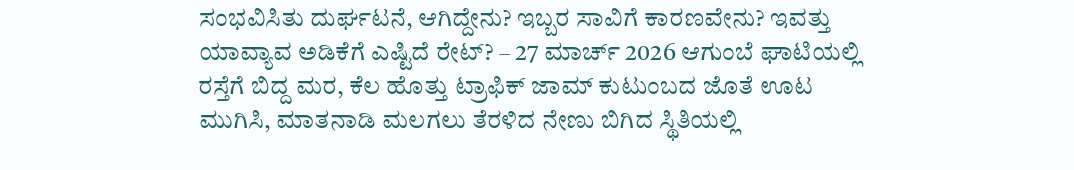ಸಂಭವಿಸಿತು ದುರ್ಘಟನೆ, ಆಗಿದ್ದೇನು? ಇಬ್ಬರ ಸಾವಿಗೆ ಕಾರಣವೇನು? ಇವತ್ತು ಯಾವ್ಯಾವ ಅಡಿಕೆಗೆ ಎಷ್ಟಿದೆ ರೇಟ್? – 27 ಮಾರ್ಚ್ 2026 ಆಗುಂಬೆ ಘಾಟಿಯಲ್ಲಿ ರಸ್ತೆಗೆ ಬಿದ್ದ ಮರ, ಕೆಲ ಹೊತ್ತು ಟ್ರಾಫಿಕ್ ಜಾಮ್ ಕುಟುಂಬದ ಜೊತೆ ಊಟ ಮುಗಿಸಿ, ಮಾತನಾಡಿ ಮಲಗಲು ತೆರಳಿದ ನೇಣು ಬಿಗಿದ ಸ್ಥಿತಿಯಲ್ಲಿ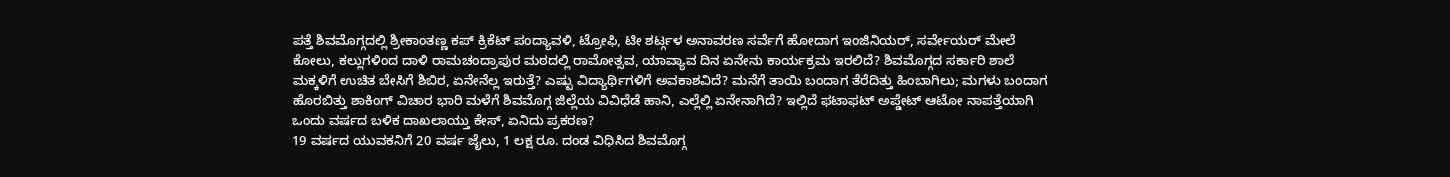ಪತ್ತೆ ಶಿವಮೊಗ್ಗದಲ್ಲಿ ಶ್ರೀಕಾಂತಣ್ಣ ಕಪ್ ಕ್ರಿಕೆಟ್ ಪಂದ್ಯಾವಳಿ, ಟ್ರೋಫಿ, ಟೀ ಶರ್ಟ್ಗಳ ಅನಾವರಣ ಸರ್ವೆಗೆ ಹೋದಾಗ ಇಂಜಿನಿಯರ್, ಸರ್ವೇಯರ್ ಮೇಲೆ ಕೋಲು, ಕಲ್ಲುಗಳಿಂದ ದಾಳಿ ರಾಮಚಂದ್ರಾಪುರ ಮಠದಲ್ಲಿ ರಾಮೋತ್ಸವ, ಯಾವ್ಯಾವ ದಿನ ಏನೇನು ಕಾರ್ಯಕ್ರಮ ಇರಲಿದೆ? ಶಿವಮೊಗ್ಗದ ಸರ್ಕಾರಿ ಶಾಲೆ ಮಕ್ಕಳಿಗೆ ಉಚಿತ ಬೇಸಿಗೆ ಶಿಬಿರ, ಏನೇನೆಲ್ಲ ಇರುತ್ತೆ? ಎಷ್ಟು ವಿದ್ಯಾರ್ಥಿಗಳಿಗೆ ಅವಕಾಶವಿದೆ? ಮನೆಗೆ ತಾಯಿ ಬಂದಾಗ ತೆರೆದಿತ್ತು ಹಿಂಬಾಗಿಲು; ಮಗಳು ಬಂದಾಗ ಹೊರಬಿತ್ತು ಶಾಕಿಂಗ್ ವಿಚಾರ ಭಾರಿ ಮಳೆಗೆ ಶಿವಮೊಗ್ಗ ಜಿಲ್ಲೆಯ ವಿವಿಧೆಡೆ ಹಾನಿ, ಎಲ್ಲೆಲ್ಲಿ ಏನೇನಾಗಿದೆ? ಇಲ್ಲಿದೆ ಫಟಾಫಟ್ ಅಪ್ಡೇಟ್ ಆಟೋ ನಾಪತ್ತೆಯಾಗಿ ಒಂದು ವರ್ಷದ ಬಳಿಕ ದಾಖಲಾಯ್ತು ಕೇಸ್, ಏನಿದು ಪ್ರಕರಣ?
19 ವರ್ಷದ ಯುವಕನಿಗೆ 20 ವರ್ಷ ಜೈಲು, 1 ಲಕ್ಷ ರೂ. ದಂಡ ವಿಧಿಸಿದ ಶಿವಮೊಗ್ಗ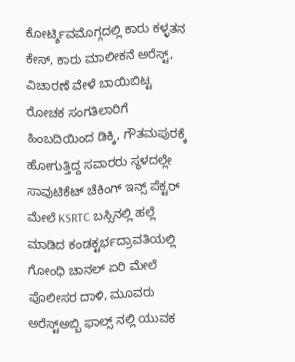ಕೋರ್ಟ್ಶಿವಮೊಗ್ಗದಲ್ಲಿ ಕಾರು ಕಳ್ಳತನ ಕೇಸ್, ಕಾರು ಮಾಲೀಕನೆ ಅರೆಸ್ಟ್, ವಿಚಾರಣೆ ವೇಳೆ ಬಾಯಿಬಿಟ್ಟ ರೋಚಕ ಸಂಗತಿಲಾರಿಗೆ ಹಿಂಬದಿಯಿಂದ ಡಿಕ್ಕಿ, ಗೌತಮಪುರಕ್ಕೆ ಹೋಗುತ್ತಿದ್ದ ಸವಾರರು ಸ್ಥಳದಲ್ಲೇ ಸಾವುಟಿಕೆಟ್ ಚೆಕಿಂಗ್ ಇನ್ಸ್ ಪೆಕ್ಟರ್ ಮೇಲೆ KSRTC ಬಸ್ಸಿನಲ್ಲಿ ಹಲ್ಲೆ ಮಾಡಿದ ಕಂಡಕ್ಟರ್ಭದ್ರಾವತಿಯಲ್ಲಿ ಗೋಂಧಿ ಚಾನಲ್ ಏರಿ ಮೇಲೆ ಪೊಲೀಸರ ದಾಳಿ, ಮೂವರು ಅರೆಸ್ಟ್ಅಬ್ಬಿ ಫಾಲ್ಸ್ ನಲ್ಲಿ ಯುವಕ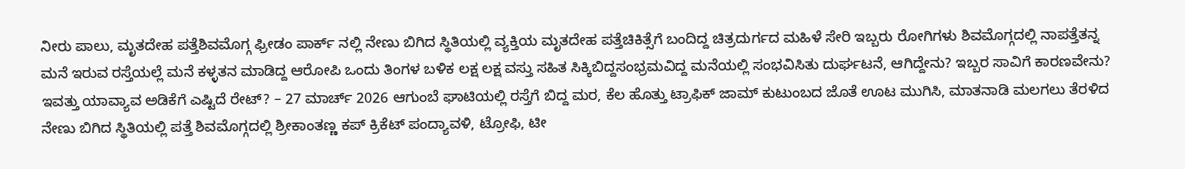ನೀರು ಪಾಲು, ಮೃತದೇಹ ಪತ್ತೆಶಿವಮೊಗ್ಗ ಫ್ರೀಡಂ ಪಾರ್ಕ್ ನಲ್ಲಿ ನೇಣು ಬಿಗಿದ ಸ್ಥಿತಿಯಲ್ಲಿ ವ್ಯಕ್ತಿಯ ಮೃತದೇಹ ಪತ್ತೆಚಿಕಿತ್ಸೆಗೆ ಬಂದಿದ್ದ ಚಿತ್ರದುರ್ಗದ ಮಹಿಳೆ ಸೇರಿ ಇಬ್ಬರು ರೋಗಿಗಳು ಶಿವಮೊಗ್ಗದಲ್ಲಿ ನಾಪತ್ತೆತನ್ನ ಮನೆ ಇರುವ ರಸ್ತೆಯಲ್ಲೆ ಮನೆ ಕಳ್ಳತನ ಮಾಡಿದ್ದ ಆರೋಪಿ ಒಂದು ತಿಂಗಳ ಬಳಿಕ ಲಕ್ಷ ಲಕ್ಷ ವಸ್ತು ಸಹಿತ ಸಿಕ್ಕಿಬಿದ್ದಸಂಭ್ರಮವಿದ್ದ ಮನೆಯಲ್ಲಿ ಸಂಭವಿಸಿತು ದುರ್ಘಟನೆ, ಆಗಿದ್ದೇನು? ಇಬ್ಬರ ಸಾವಿಗೆ ಕಾರಣವೇನು? ಇವತ್ತು ಯಾವ್ಯಾವ ಅಡಿಕೆಗೆ ಎಷ್ಟಿದೆ ರೇಟ್? – 27 ಮಾರ್ಚ್ 2026 ಆಗುಂಬೆ ಘಾಟಿಯಲ್ಲಿ ರಸ್ತೆಗೆ ಬಿದ್ದ ಮರ, ಕೆಲ ಹೊತ್ತು ಟ್ರಾಫಿಕ್ ಜಾಮ್ ಕುಟುಂಬದ ಜೊತೆ ಊಟ ಮುಗಿಸಿ, ಮಾತನಾಡಿ ಮಲಗಲು ತೆರಳಿದ ನೇಣು ಬಿಗಿದ ಸ್ಥಿತಿಯಲ್ಲಿ ಪತ್ತೆ ಶಿವಮೊಗ್ಗದಲ್ಲಿ ಶ್ರೀಕಾಂತಣ್ಣ ಕಪ್ ಕ್ರಿಕೆಟ್ ಪಂದ್ಯಾವಳಿ, ಟ್ರೋಫಿ, ಟೀ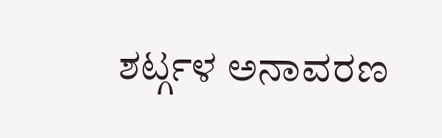ಶರ್ಟ್ಗಳ ಅನಾವರಣ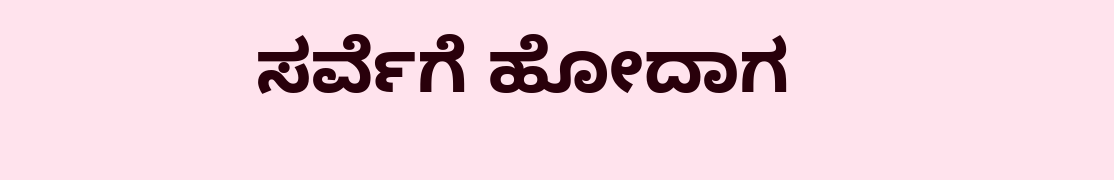ಸರ್ವೆಗೆ ಹೋದಾಗ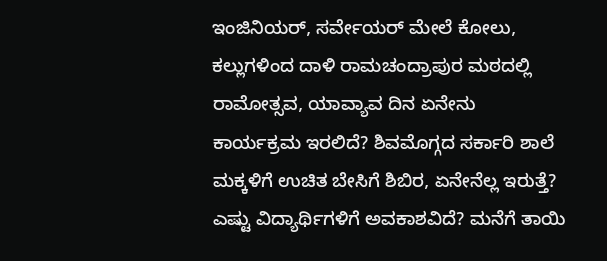ಇಂಜಿನಿಯರ್, ಸರ್ವೇಯರ್ ಮೇಲೆ ಕೋಲು, ಕಲ್ಲುಗಳಿಂದ ದಾಳಿ ರಾಮಚಂದ್ರಾಪುರ ಮಠದಲ್ಲಿ ರಾಮೋತ್ಸವ, ಯಾವ್ಯಾವ ದಿನ ಏನೇನು ಕಾರ್ಯಕ್ರಮ ಇರಲಿದೆ? ಶಿವಮೊಗ್ಗದ ಸರ್ಕಾರಿ ಶಾಲೆ ಮಕ್ಕಳಿಗೆ ಉಚಿತ ಬೇಸಿಗೆ ಶಿಬಿರ, ಏನೇನೆಲ್ಲ ಇರುತ್ತೆ? ಎಷ್ಟು ವಿದ್ಯಾರ್ಥಿಗಳಿಗೆ ಅವಕಾಶವಿದೆ? ಮನೆಗೆ ತಾಯಿ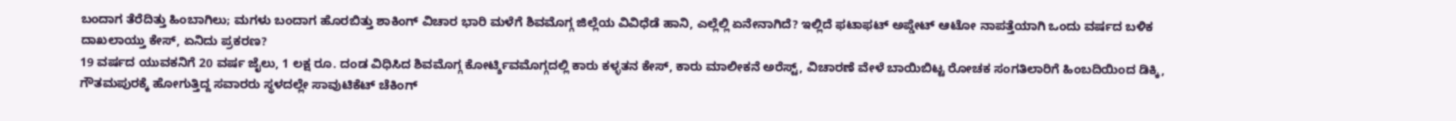ಬಂದಾಗ ತೆರೆದಿತ್ತು ಹಿಂಬಾಗಿಲು; ಮಗಳು ಬಂದಾಗ ಹೊರಬಿತ್ತು ಶಾಕಿಂಗ್ ವಿಚಾರ ಭಾರಿ ಮಳೆಗೆ ಶಿವಮೊಗ್ಗ ಜಿಲ್ಲೆಯ ವಿವಿಧೆಡೆ ಹಾನಿ, ಎಲ್ಲೆಲ್ಲಿ ಏನೇನಾಗಿದೆ? ಇಲ್ಲಿದೆ ಫಟಾಫಟ್ ಅಪ್ಡೇಟ್ ಆಟೋ ನಾಪತ್ತೆಯಾಗಿ ಒಂದು ವರ್ಷದ ಬಳಿಕ ದಾಖಲಾಯ್ತು ಕೇಸ್, ಏನಿದು ಪ್ರಕರಣ?
19 ವರ್ಷದ ಯುವಕನಿಗೆ 20 ವರ್ಷ ಜೈಲು, 1 ಲಕ್ಷ ರೂ. ದಂಡ ವಿಧಿಸಿದ ಶಿವಮೊಗ್ಗ ಕೋರ್ಟ್ಶಿವಮೊಗ್ಗದಲ್ಲಿ ಕಾರು ಕಳ್ಳತನ ಕೇಸ್, ಕಾರು ಮಾಲೀಕನೆ ಅರೆಸ್ಟ್, ವಿಚಾರಣೆ ವೇಳೆ ಬಾಯಿಬಿಟ್ಟ ರೋಚಕ ಸಂಗತಿಲಾರಿಗೆ ಹಿಂಬದಿಯಿಂದ ಡಿಕ್ಕಿ, ಗೌತಮಪುರಕ್ಕೆ ಹೋಗುತ್ತಿದ್ದ ಸವಾರರು ಸ್ಥಳದಲ್ಲೇ ಸಾವುಟಿಕೆಟ್ ಚೆಕಿಂಗ್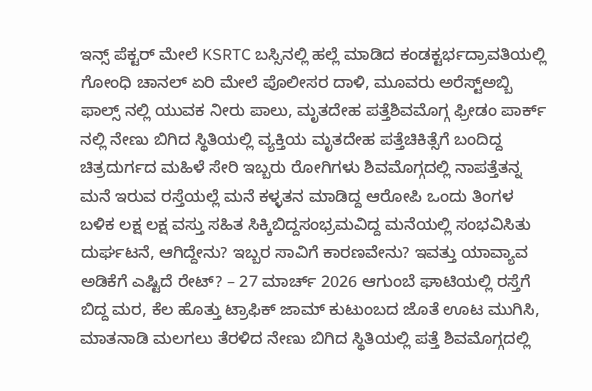ಇನ್ಸ್ ಪೆಕ್ಟರ್ ಮೇಲೆ KSRTC ಬಸ್ಸಿನಲ್ಲಿ ಹಲ್ಲೆ ಮಾಡಿದ ಕಂಡಕ್ಟರ್ಭದ್ರಾವತಿಯಲ್ಲಿ ಗೋಂಧಿ ಚಾನಲ್ ಏರಿ ಮೇಲೆ ಪೊಲೀಸರ ದಾಳಿ, ಮೂವರು ಅರೆಸ್ಟ್ಅಬ್ಬಿ ಫಾಲ್ಸ್ ನಲ್ಲಿ ಯುವಕ ನೀರು ಪಾಲು, ಮೃತದೇಹ ಪತ್ತೆಶಿವಮೊಗ್ಗ ಫ್ರೀಡಂ ಪಾರ್ಕ್ ನಲ್ಲಿ ನೇಣು ಬಿಗಿದ ಸ್ಥಿತಿಯಲ್ಲಿ ವ್ಯಕ್ತಿಯ ಮೃತದೇಹ ಪತ್ತೆಚಿಕಿತ್ಸೆಗೆ ಬಂದಿದ್ದ ಚಿತ್ರದುರ್ಗದ ಮಹಿಳೆ ಸೇರಿ ಇಬ್ಬರು ರೋಗಿಗಳು ಶಿವಮೊಗ್ಗದಲ್ಲಿ ನಾಪತ್ತೆತನ್ನ ಮನೆ ಇರುವ ರಸ್ತೆಯಲ್ಲೆ ಮನೆ ಕಳ್ಳತನ ಮಾಡಿದ್ದ ಆರೋಪಿ ಒಂದು ತಿಂಗಳ ಬಳಿಕ ಲಕ್ಷ ಲಕ್ಷ ವಸ್ತು ಸಹಿತ ಸಿಕ್ಕಿಬಿದ್ದಸಂಭ್ರಮವಿದ್ದ ಮನೆಯಲ್ಲಿ ಸಂಭವಿಸಿತು ದುರ್ಘಟನೆ, ಆಗಿದ್ದೇನು? ಇಬ್ಬರ ಸಾವಿಗೆ ಕಾರಣವೇನು? ಇವತ್ತು ಯಾವ್ಯಾವ ಅಡಿಕೆಗೆ ಎಷ್ಟಿದೆ ರೇಟ್? – 27 ಮಾರ್ಚ್ 2026 ಆಗುಂಬೆ ಘಾಟಿಯಲ್ಲಿ ರಸ್ತೆಗೆ ಬಿದ್ದ ಮರ, ಕೆಲ ಹೊತ್ತು ಟ್ರಾಫಿಕ್ ಜಾಮ್ ಕುಟುಂಬದ ಜೊತೆ ಊಟ ಮುಗಿಸಿ, ಮಾತನಾಡಿ ಮಲಗಲು ತೆರಳಿದ ನೇಣು ಬಿಗಿದ ಸ್ಥಿತಿಯಲ್ಲಿ ಪತ್ತೆ ಶಿವಮೊಗ್ಗದಲ್ಲಿ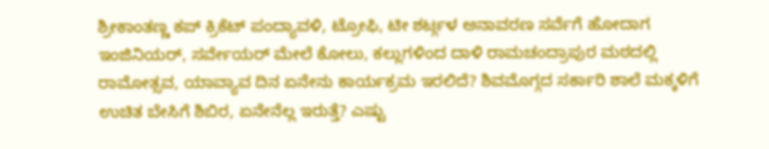ಶ್ರೀಕಾಂತಣ್ಣ ಕಪ್ ಕ್ರಿಕೆಟ್ ಪಂದ್ಯಾವಳಿ, ಟ್ರೋಫಿ, ಟೀ ಶರ್ಟ್ಗಳ ಅನಾವರಣ ಸರ್ವೆಗೆ ಹೋದಾಗ ಇಂಜಿನಿಯರ್, ಸರ್ವೇಯರ್ ಮೇಲೆ ಕೋಲು, ಕಲ್ಲುಗಳಿಂದ ದಾಳಿ ರಾಮಚಂದ್ರಾಪುರ ಮಠದಲ್ಲಿ ರಾಮೋತ್ಸವ, ಯಾವ್ಯಾವ ದಿನ ಏನೇನು ಕಾರ್ಯಕ್ರಮ ಇರಲಿದೆ? ಶಿವಮೊಗ್ಗದ ಸರ್ಕಾರಿ ಶಾಲೆ ಮಕ್ಕಳಿಗೆ ಉಚಿತ ಬೇಸಿಗೆ ಶಿಬಿರ, ಏನೇನೆಲ್ಲ ಇರುತ್ತೆ? ಎಷ್ಟು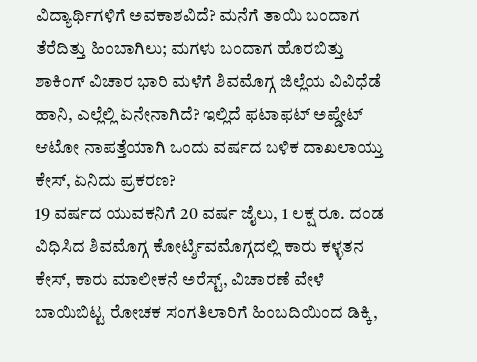ವಿದ್ಯಾರ್ಥಿಗಳಿಗೆ ಅವಕಾಶವಿದೆ? ಮನೆಗೆ ತಾಯಿ ಬಂದಾಗ ತೆರೆದಿತ್ತು ಹಿಂಬಾಗಿಲು; ಮಗಳು ಬಂದಾಗ ಹೊರಬಿತ್ತು ಶಾಕಿಂಗ್ ವಿಚಾರ ಭಾರಿ ಮಳೆಗೆ ಶಿವಮೊಗ್ಗ ಜಿಲ್ಲೆಯ ವಿವಿಧೆಡೆ ಹಾನಿ, ಎಲ್ಲೆಲ್ಲಿ ಏನೇನಾಗಿದೆ? ಇಲ್ಲಿದೆ ಫಟಾಫಟ್ ಅಪ್ಡೇಟ್ ಆಟೋ ನಾಪತ್ತೆಯಾಗಿ ಒಂದು ವರ್ಷದ ಬಳಿಕ ದಾಖಲಾಯ್ತು ಕೇಸ್, ಏನಿದು ಪ್ರಕರಣ?
19 ವರ್ಷದ ಯುವಕನಿಗೆ 20 ವರ್ಷ ಜೈಲು, 1 ಲಕ್ಷ ರೂ. ದಂಡ ವಿಧಿಸಿದ ಶಿವಮೊಗ್ಗ ಕೋರ್ಟ್ಶಿವಮೊಗ್ಗದಲ್ಲಿ ಕಾರು ಕಳ್ಳತನ ಕೇಸ್, ಕಾರು ಮಾಲೀಕನೆ ಅರೆಸ್ಟ್, ವಿಚಾರಣೆ ವೇಳೆ ಬಾಯಿಬಿಟ್ಟ ರೋಚಕ ಸಂಗತಿಲಾರಿಗೆ ಹಿಂಬದಿಯಿಂದ ಡಿಕ್ಕಿ,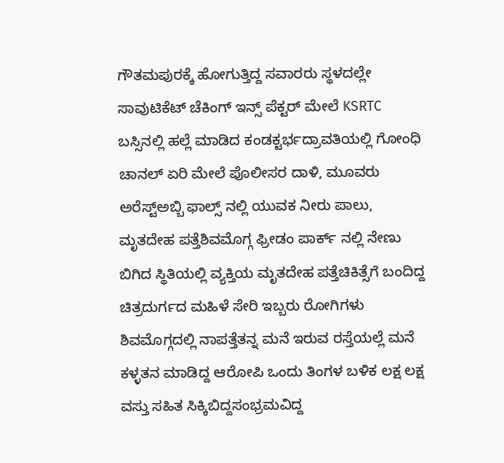ಗೌತಮಪುರಕ್ಕೆ ಹೋಗುತ್ತಿದ್ದ ಸವಾರರು ಸ್ಥಳದಲ್ಲೇ ಸಾವುಟಿಕೆಟ್ ಚೆಕಿಂಗ್ ಇನ್ಸ್ ಪೆಕ್ಟರ್ ಮೇಲೆ KSRTC ಬಸ್ಸಿನಲ್ಲಿ ಹಲ್ಲೆ ಮಾಡಿದ ಕಂಡಕ್ಟರ್ಭದ್ರಾವತಿಯಲ್ಲಿ ಗೋಂಧಿ ಚಾನಲ್ ಏರಿ ಮೇಲೆ ಪೊಲೀಸರ ದಾಳಿ, ಮೂವರು ಅರೆಸ್ಟ್ಅಬ್ಬಿ ಫಾಲ್ಸ್ ನಲ್ಲಿ ಯುವಕ ನೀರು ಪಾಲು, ಮೃತದೇಹ ಪತ್ತೆಶಿವಮೊಗ್ಗ ಫ್ರೀಡಂ ಪಾರ್ಕ್ ನಲ್ಲಿ ನೇಣು ಬಿಗಿದ ಸ್ಥಿತಿಯಲ್ಲಿ ವ್ಯಕ್ತಿಯ ಮೃತದೇಹ ಪತ್ತೆಚಿಕಿತ್ಸೆಗೆ ಬಂದಿದ್ದ ಚಿತ್ರದುರ್ಗದ ಮಹಿಳೆ ಸೇರಿ ಇಬ್ಬರು ರೋಗಿಗಳು ಶಿವಮೊಗ್ಗದಲ್ಲಿ ನಾಪತ್ತೆತನ್ನ ಮನೆ ಇರುವ ರಸ್ತೆಯಲ್ಲೆ ಮನೆ ಕಳ್ಳತನ ಮಾಡಿದ್ದ ಆರೋಪಿ ಒಂದು ತಿಂಗಳ ಬಳಿಕ ಲಕ್ಷ ಲಕ್ಷ ವಸ್ತು ಸಹಿತ ಸಿಕ್ಕಿಬಿದ್ದಸಂಭ್ರಮವಿದ್ದ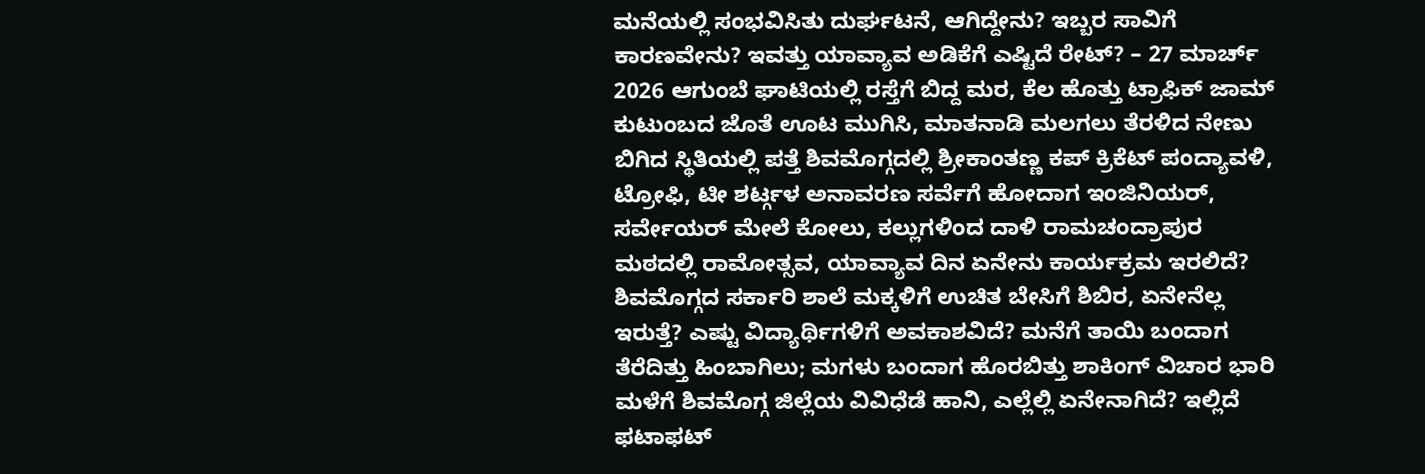ಮನೆಯಲ್ಲಿ ಸಂಭವಿಸಿತು ದುರ್ಘಟನೆ, ಆಗಿದ್ದೇನು? ಇಬ್ಬರ ಸಾವಿಗೆ ಕಾರಣವೇನು? ಇವತ್ತು ಯಾವ್ಯಾವ ಅಡಿಕೆಗೆ ಎಷ್ಟಿದೆ ರೇಟ್? – 27 ಮಾರ್ಚ್ 2026 ಆಗುಂಬೆ ಘಾಟಿಯಲ್ಲಿ ರಸ್ತೆಗೆ ಬಿದ್ದ ಮರ, ಕೆಲ ಹೊತ್ತು ಟ್ರಾಫಿಕ್ ಜಾಮ್ ಕುಟುಂಬದ ಜೊತೆ ಊಟ ಮುಗಿಸಿ, ಮಾತನಾಡಿ ಮಲಗಲು ತೆರಳಿದ ನೇಣು ಬಿಗಿದ ಸ್ಥಿತಿಯಲ್ಲಿ ಪತ್ತೆ ಶಿವಮೊಗ್ಗದಲ್ಲಿ ಶ್ರೀಕಾಂತಣ್ಣ ಕಪ್ ಕ್ರಿಕೆಟ್ ಪಂದ್ಯಾವಳಿ, ಟ್ರೋಫಿ, ಟೀ ಶರ್ಟ್ಗಳ ಅನಾವರಣ ಸರ್ವೆಗೆ ಹೋದಾಗ ಇಂಜಿನಿಯರ್, ಸರ್ವೇಯರ್ ಮೇಲೆ ಕೋಲು, ಕಲ್ಲುಗಳಿಂದ ದಾಳಿ ರಾಮಚಂದ್ರಾಪುರ ಮಠದಲ್ಲಿ ರಾಮೋತ್ಸವ, ಯಾವ್ಯಾವ ದಿನ ಏನೇನು ಕಾರ್ಯಕ್ರಮ ಇರಲಿದೆ? ಶಿವಮೊಗ್ಗದ ಸರ್ಕಾರಿ ಶಾಲೆ ಮಕ್ಕಳಿಗೆ ಉಚಿತ ಬೇಸಿಗೆ ಶಿಬಿರ, ಏನೇನೆಲ್ಲ ಇರುತ್ತೆ? ಎಷ್ಟು ವಿದ್ಯಾರ್ಥಿಗಳಿಗೆ ಅವಕಾಶವಿದೆ? ಮನೆಗೆ ತಾಯಿ ಬಂದಾಗ ತೆರೆದಿತ್ತು ಹಿಂಬಾಗಿಲು; ಮಗಳು ಬಂದಾಗ ಹೊರಬಿತ್ತು ಶಾಕಿಂಗ್ ವಿಚಾರ ಭಾರಿ ಮಳೆಗೆ ಶಿವಮೊಗ್ಗ ಜಿಲ್ಲೆಯ ವಿವಿಧೆಡೆ ಹಾನಿ, ಎಲ್ಲೆಲ್ಲಿ ಏನೇನಾಗಿದೆ? ಇಲ್ಲಿದೆ ಫಟಾಫಟ್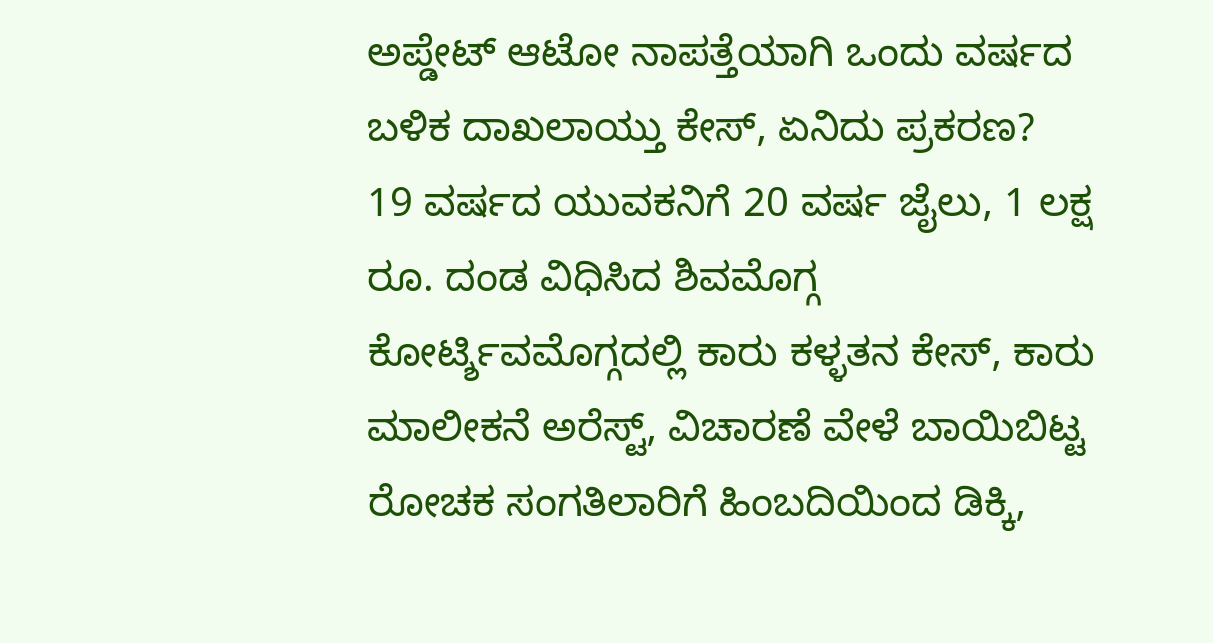ಅಪ್ಡೇಟ್ ಆಟೋ ನಾಪತ್ತೆಯಾಗಿ ಒಂದು ವರ್ಷದ ಬಳಿಕ ದಾಖಲಾಯ್ತು ಕೇಸ್, ಏನಿದು ಪ್ರಕರಣ?
19 ವರ್ಷದ ಯುವಕನಿಗೆ 20 ವರ್ಷ ಜೈಲು, 1 ಲಕ್ಷ ರೂ. ದಂಡ ವಿಧಿಸಿದ ಶಿವಮೊಗ್ಗ ಕೋರ್ಟ್ಶಿವಮೊಗ್ಗದಲ್ಲಿ ಕಾರು ಕಳ್ಳತನ ಕೇಸ್, ಕಾರು ಮಾಲೀಕನೆ ಅರೆಸ್ಟ್, ವಿಚಾರಣೆ ವೇಳೆ ಬಾಯಿಬಿಟ್ಟ ರೋಚಕ ಸಂಗತಿಲಾರಿಗೆ ಹಿಂಬದಿಯಿಂದ ಡಿಕ್ಕಿ,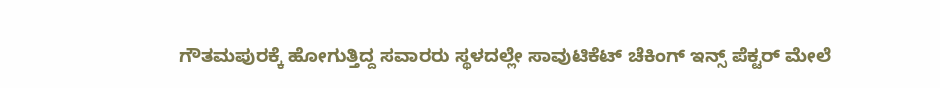ಗೌತಮಪುರಕ್ಕೆ ಹೋಗುತ್ತಿದ್ದ ಸವಾರರು ಸ್ಥಳದಲ್ಲೇ ಸಾವುಟಿಕೆಟ್ ಚೆಕಿಂಗ್ ಇನ್ಸ್ ಪೆಕ್ಟರ್ ಮೇಲೆ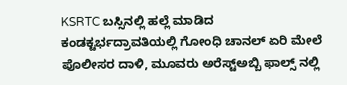KSRTC ಬಸ್ಸಿನಲ್ಲಿ ಹಲ್ಲೆ ಮಾಡಿದ ಕಂಡಕ್ಟರ್ಭದ್ರಾವತಿಯಲ್ಲಿ ಗೋಂಧಿ ಚಾನಲ್ ಏರಿ ಮೇಲೆ ಪೊಲೀಸರ ದಾಳಿ, ಮೂವರು ಅರೆಸ್ಟ್ಅಬ್ಬಿ ಫಾಲ್ಸ್ ನಲ್ಲಿ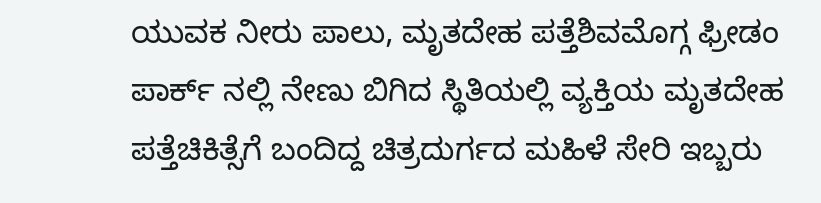ಯುವಕ ನೀರು ಪಾಲು, ಮೃತದೇಹ ಪತ್ತೆಶಿವಮೊಗ್ಗ ಫ್ರೀಡಂ ಪಾರ್ಕ್ ನಲ್ಲಿ ನೇಣು ಬಿಗಿದ ಸ್ಥಿತಿಯಲ್ಲಿ ವ್ಯಕ್ತಿಯ ಮೃತದೇಹ ಪತ್ತೆಚಿಕಿತ್ಸೆಗೆ ಬಂದಿದ್ದ ಚಿತ್ರದುರ್ಗದ ಮಹಿಳೆ ಸೇರಿ ಇಬ್ಬರು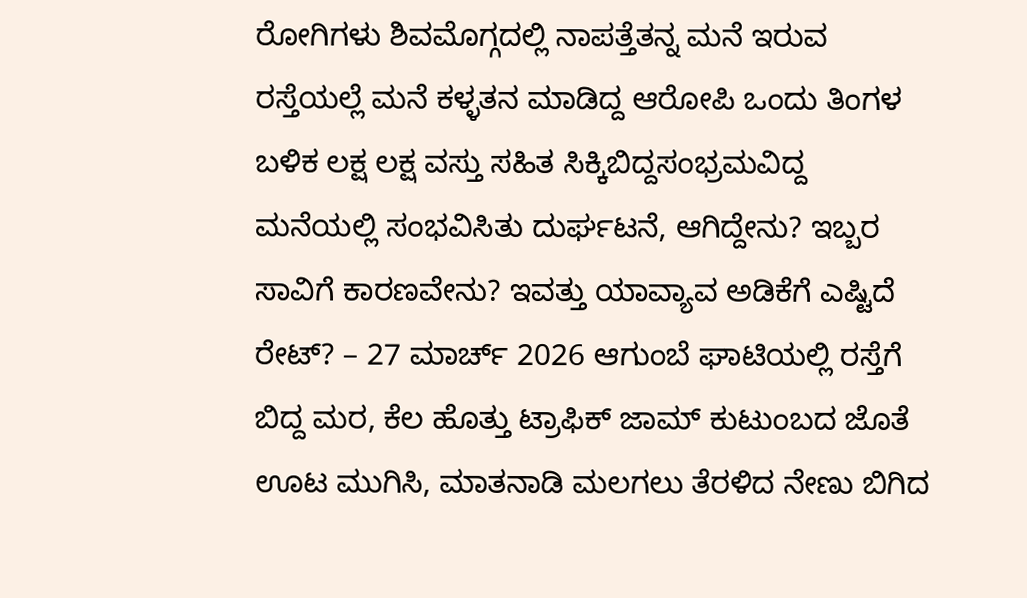ರೋಗಿಗಳು ಶಿವಮೊಗ್ಗದಲ್ಲಿ ನಾಪತ್ತೆತನ್ನ ಮನೆ ಇರುವ ರಸ್ತೆಯಲ್ಲೆ ಮನೆ ಕಳ್ಳತನ ಮಾಡಿದ್ದ ಆರೋಪಿ ಒಂದು ತಿಂಗಳ ಬಳಿಕ ಲಕ್ಷ ಲಕ್ಷ ವಸ್ತು ಸಹಿತ ಸಿಕ್ಕಿಬಿದ್ದಸಂಭ್ರಮವಿದ್ದ ಮನೆಯಲ್ಲಿ ಸಂಭವಿಸಿತು ದುರ್ಘಟನೆ, ಆಗಿದ್ದೇನು? ಇಬ್ಬರ ಸಾವಿಗೆ ಕಾರಣವೇನು? ಇವತ್ತು ಯಾವ್ಯಾವ ಅಡಿಕೆಗೆ ಎಷ್ಟಿದೆ ರೇಟ್? – 27 ಮಾರ್ಚ್ 2026 ಆಗುಂಬೆ ಘಾಟಿಯಲ್ಲಿ ರಸ್ತೆಗೆ ಬಿದ್ದ ಮರ, ಕೆಲ ಹೊತ್ತು ಟ್ರಾಫಿಕ್ ಜಾಮ್ ಕುಟುಂಬದ ಜೊತೆ ಊಟ ಮುಗಿಸಿ, ಮಾತನಾಡಿ ಮಲಗಲು ತೆರಳಿದ ನೇಣು ಬಿಗಿದ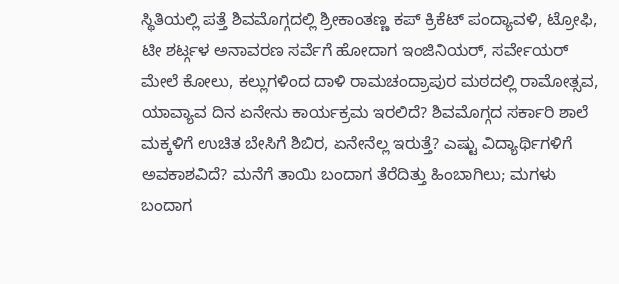ಸ್ಥಿತಿಯಲ್ಲಿ ಪತ್ತೆ ಶಿವಮೊಗ್ಗದಲ್ಲಿ ಶ್ರೀಕಾಂತಣ್ಣ ಕಪ್ ಕ್ರಿಕೆಟ್ ಪಂದ್ಯಾವಳಿ, ಟ್ರೋಫಿ, ಟೀ ಶರ್ಟ್ಗಳ ಅನಾವರಣ ಸರ್ವೆಗೆ ಹೋದಾಗ ಇಂಜಿನಿಯರ್, ಸರ್ವೇಯರ್ ಮೇಲೆ ಕೋಲು, ಕಲ್ಲುಗಳಿಂದ ದಾಳಿ ರಾಮಚಂದ್ರಾಪುರ ಮಠದಲ್ಲಿ ರಾಮೋತ್ಸವ, ಯಾವ್ಯಾವ ದಿನ ಏನೇನು ಕಾರ್ಯಕ್ರಮ ಇರಲಿದೆ? ಶಿವಮೊಗ್ಗದ ಸರ್ಕಾರಿ ಶಾಲೆ ಮಕ್ಕಳಿಗೆ ಉಚಿತ ಬೇಸಿಗೆ ಶಿಬಿರ, ಏನೇನೆಲ್ಲ ಇರುತ್ತೆ? ಎಷ್ಟು ವಿದ್ಯಾರ್ಥಿಗಳಿಗೆ ಅವಕಾಶವಿದೆ? ಮನೆಗೆ ತಾಯಿ ಬಂದಾಗ ತೆರೆದಿತ್ತು ಹಿಂಬಾಗಿಲು; ಮಗಳು ಬಂದಾಗ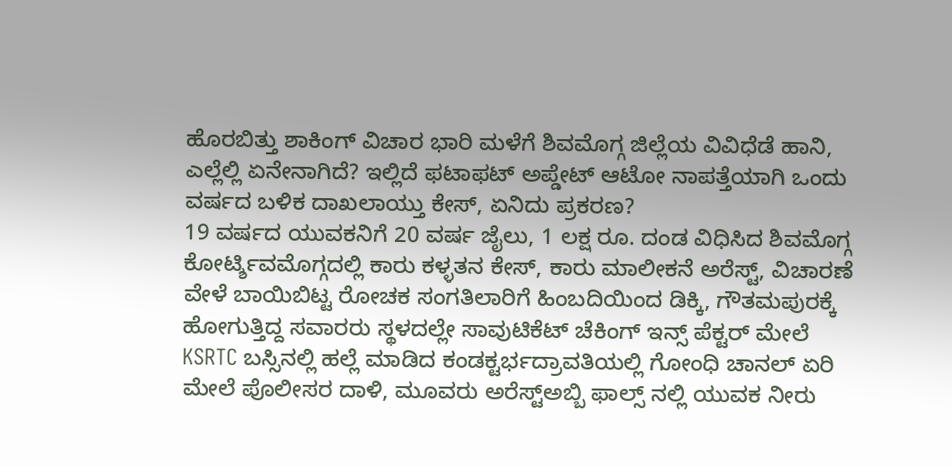ಹೊರಬಿತ್ತು ಶಾಕಿಂಗ್ ವಿಚಾರ ಭಾರಿ ಮಳೆಗೆ ಶಿವಮೊಗ್ಗ ಜಿಲ್ಲೆಯ ವಿವಿಧೆಡೆ ಹಾನಿ, ಎಲ್ಲೆಲ್ಲಿ ಏನೇನಾಗಿದೆ? ಇಲ್ಲಿದೆ ಫಟಾಫಟ್ ಅಪ್ಡೇಟ್ ಆಟೋ ನಾಪತ್ತೆಯಾಗಿ ಒಂದು ವರ್ಷದ ಬಳಿಕ ದಾಖಲಾಯ್ತು ಕೇಸ್, ಏನಿದು ಪ್ರಕರಣ?
19 ವರ್ಷದ ಯುವಕನಿಗೆ 20 ವರ್ಷ ಜೈಲು, 1 ಲಕ್ಷ ರೂ. ದಂಡ ವಿಧಿಸಿದ ಶಿವಮೊಗ್ಗ ಕೋರ್ಟ್ಶಿವಮೊಗ್ಗದಲ್ಲಿ ಕಾರು ಕಳ್ಳತನ ಕೇಸ್, ಕಾರು ಮಾಲೀಕನೆ ಅರೆಸ್ಟ್, ವಿಚಾರಣೆ ವೇಳೆ ಬಾಯಿಬಿಟ್ಟ ರೋಚಕ ಸಂಗತಿಲಾರಿಗೆ ಹಿಂಬದಿಯಿಂದ ಡಿಕ್ಕಿ, ಗೌತಮಪುರಕ್ಕೆ ಹೋಗುತ್ತಿದ್ದ ಸವಾರರು ಸ್ಥಳದಲ್ಲೇ ಸಾವುಟಿಕೆಟ್ ಚೆಕಿಂಗ್ ಇನ್ಸ್ ಪೆಕ್ಟರ್ ಮೇಲೆ KSRTC ಬಸ್ಸಿನಲ್ಲಿ ಹಲ್ಲೆ ಮಾಡಿದ ಕಂಡಕ್ಟರ್ಭದ್ರಾವತಿಯಲ್ಲಿ ಗೋಂಧಿ ಚಾನಲ್ ಏರಿ ಮೇಲೆ ಪೊಲೀಸರ ದಾಳಿ, ಮೂವರು ಅರೆಸ್ಟ್ಅಬ್ಬಿ ಫಾಲ್ಸ್ ನಲ್ಲಿ ಯುವಕ ನೀರು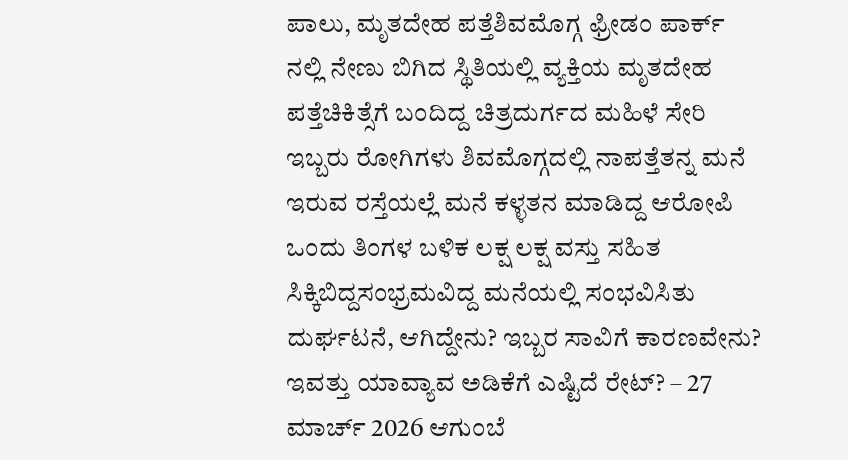ಪಾಲು, ಮೃತದೇಹ ಪತ್ತೆಶಿವಮೊಗ್ಗ ಫ್ರೀಡಂ ಪಾರ್ಕ್ ನಲ್ಲಿ ನೇಣು ಬಿಗಿದ ಸ್ಥಿತಿಯಲ್ಲಿ ವ್ಯಕ್ತಿಯ ಮೃತದೇಹ ಪತ್ತೆಚಿಕಿತ್ಸೆಗೆ ಬಂದಿದ್ದ ಚಿತ್ರದುರ್ಗದ ಮಹಿಳೆ ಸೇರಿ ಇಬ್ಬರು ರೋಗಿಗಳು ಶಿವಮೊಗ್ಗದಲ್ಲಿ ನಾಪತ್ತೆತನ್ನ ಮನೆ ಇರುವ ರಸ್ತೆಯಲ್ಲೆ ಮನೆ ಕಳ್ಳತನ ಮಾಡಿದ್ದ ಆರೋಪಿ ಒಂದು ತಿಂಗಳ ಬಳಿಕ ಲಕ್ಷ ಲಕ್ಷ ವಸ್ತು ಸಹಿತ ಸಿಕ್ಕಿಬಿದ್ದಸಂಭ್ರಮವಿದ್ದ ಮನೆಯಲ್ಲಿ ಸಂಭವಿಸಿತು ದುರ್ಘಟನೆ, ಆಗಿದ್ದೇನು? ಇಬ್ಬರ ಸಾವಿಗೆ ಕಾರಣವೇನು? ಇವತ್ತು ಯಾವ್ಯಾವ ಅಡಿಕೆಗೆ ಎಷ್ಟಿದೆ ರೇಟ್? – 27 ಮಾರ್ಚ್ 2026 ಆಗುಂಬೆ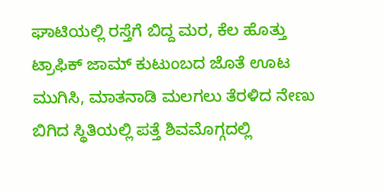ಘಾಟಿಯಲ್ಲಿ ರಸ್ತೆಗೆ ಬಿದ್ದ ಮರ, ಕೆಲ ಹೊತ್ತು ಟ್ರಾಫಿಕ್ ಜಾಮ್ ಕುಟುಂಬದ ಜೊತೆ ಊಟ ಮುಗಿಸಿ, ಮಾತನಾಡಿ ಮಲಗಲು ತೆರಳಿದ ನೇಣು ಬಿಗಿದ ಸ್ಥಿತಿಯಲ್ಲಿ ಪತ್ತೆ ಶಿವಮೊಗ್ಗದಲ್ಲಿ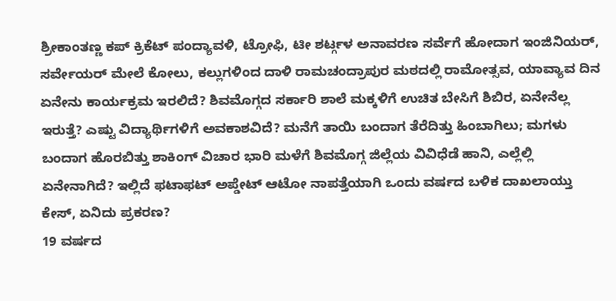ಶ್ರೀಕಾಂತಣ್ಣ ಕಪ್ ಕ್ರಿಕೆಟ್ ಪಂದ್ಯಾವಳಿ, ಟ್ರೋಫಿ, ಟೀ ಶರ್ಟ್ಗಳ ಅನಾವರಣ ಸರ್ವೆಗೆ ಹೋದಾಗ ಇಂಜಿನಿಯರ್, ಸರ್ವೇಯರ್ ಮೇಲೆ ಕೋಲು, ಕಲ್ಲುಗಳಿಂದ ದಾಳಿ ರಾಮಚಂದ್ರಾಪುರ ಮಠದಲ್ಲಿ ರಾಮೋತ್ಸವ, ಯಾವ್ಯಾವ ದಿನ ಏನೇನು ಕಾರ್ಯಕ್ರಮ ಇರಲಿದೆ? ಶಿವಮೊಗ್ಗದ ಸರ್ಕಾರಿ ಶಾಲೆ ಮಕ್ಕಳಿಗೆ ಉಚಿತ ಬೇಸಿಗೆ ಶಿಬಿರ, ಏನೇನೆಲ್ಲ ಇರುತ್ತೆ? ಎಷ್ಟು ವಿದ್ಯಾರ್ಥಿಗಳಿಗೆ ಅವಕಾಶವಿದೆ? ಮನೆಗೆ ತಾಯಿ ಬಂದಾಗ ತೆರೆದಿತ್ತು ಹಿಂಬಾಗಿಲು; ಮಗಳು ಬಂದಾಗ ಹೊರಬಿತ್ತು ಶಾಕಿಂಗ್ ವಿಚಾರ ಭಾರಿ ಮಳೆಗೆ ಶಿವಮೊಗ್ಗ ಜಿಲ್ಲೆಯ ವಿವಿಧೆಡೆ ಹಾನಿ, ಎಲ್ಲೆಲ್ಲಿ ಏನೇನಾಗಿದೆ? ಇಲ್ಲಿದೆ ಫಟಾಫಟ್ ಅಪ್ಡೇಟ್ ಆಟೋ ನಾಪತ್ತೆಯಾಗಿ ಒಂದು ವರ್ಷದ ಬಳಿಕ ದಾಖಲಾಯ್ತು ಕೇಸ್, ಏನಿದು ಪ್ರಕರಣ?
19 ವರ್ಷದ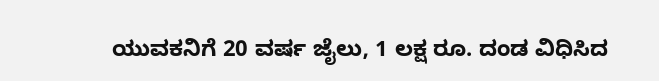ಯುವಕನಿಗೆ 20 ವರ್ಷ ಜೈಲು, 1 ಲಕ್ಷ ರೂ. ದಂಡ ವಿಧಿಸಿದ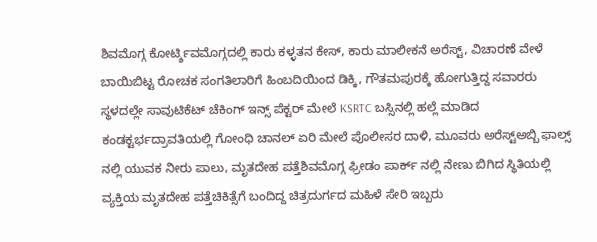ಶಿವಮೊಗ್ಗ ಕೋರ್ಟ್ಶಿವಮೊಗ್ಗದಲ್ಲಿ ಕಾರು ಕಳ್ಳತನ ಕೇಸ್, ಕಾರು ಮಾಲೀಕನೆ ಅರೆಸ್ಟ್, ವಿಚಾರಣೆ ವೇಳೆ ಬಾಯಿಬಿಟ್ಟ ರೋಚಕ ಸಂಗತಿಲಾರಿಗೆ ಹಿಂಬದಿಯಿಂದ ಡಿಕ್ಕಿ, ಗೌತಮಪುರಕ್ಕೆ ಹೋಗುತ್ತಿದ್ದ ಸವಾರರು ಸ್ಥಳದಲ್ಲೇ ಸಾವುಟಿಕೆಟ್ ಚೆಕಿಂಗ್ ಇನ್ಸ್ ಪೆಕ್ಟರ್ ಮೇಲೆ KSRTC ಬಸ್ಸಿನಲ್ಲಿ ಹಲ್ಲೆ ಮಾಡಿದ ಕಂಡಕ್ಟರ್ಭದ್ರಾವತಿಯಲ್ಲಿ ಗೋಂಧಿ ಚಾನಲ್ ಏರಿ ಮೇಲೆ ಪೊಲೀಸರ ದಾಳಿ, ಮೂವರು ಅರೆಸ್ಟ್ಅಬ್ಬಿ ಫಾಲ್ಸ್ ನಲ್ಲಿ ಯುವಕ ನೀರು ಪಾಲು, ಮೃತದೇಹ ಪತ್ತೆಶಿವಮೊಗ್ಗ ಫ್ರೀಡಂ ಪಾರ್ಕ್ ನಲ್ಲಿ ನೇಣು ಬಿಗಿದ ಸ್ಥಿತಿಯಲ್ಲಿ ವ್ಯಕ್ತಿಯ ಮೃತದೇಹ ಪತ್ತೆಚಿಕಿತ್ಸೆಗೆ ಬಂದಿದ್ದ ಚಿತ್ರದುರ್ಗದ ಮಹಿಳೆ ಸೇರಿ ಇಬ್ಬರು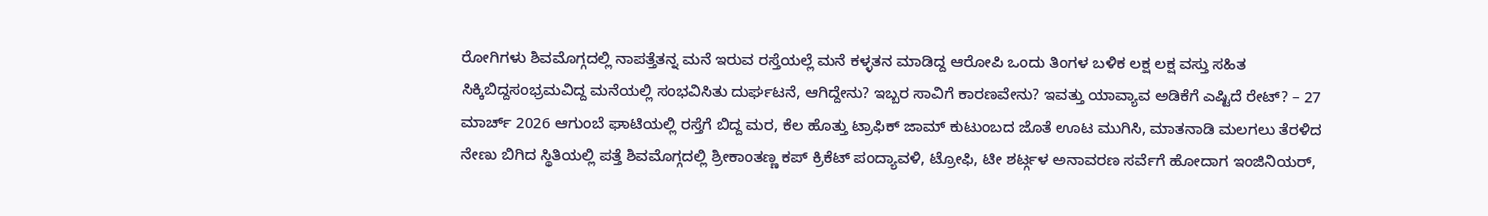ರೋಗಿಗಳು ಶಿವಮೊಗ್ಗದಲ್ಲಿ ನಾಪತ್ತೆತನ್ನ ಮನೆ ಇರುವ ರಸ್ತೆಯಲ್ಲೆ ಮನೆ ಕಳ್ಳತನ ಮಾಡಿದ್ದ ಆರೋಪಿ ಒಂದು ತಿಂಗಳ ಬಳಿಕ ಲಕ್ಷ ಲಕ್ಷ ವಸ್ತು ಸಹಿತ ಸಿಕ್ಕಿಬಿದ್ದಸಂಭ್ರಮವಿದ್ದ ಮನೆಯಲ್ಲಿ ಸಂಭವಿಸಿತು ದುರ್ಘಟನೆ, ಆಗಿದ್ದೇನು? ಇಬ್ಬರ ಸಾವಿಗೆ ಕಾರಣವೇನು? ಇವತ್ತು ಯಾವ್ಯಾವ ಅಡಿಕೆಗೆ ಎಷ್ಟಿದೆ ರೇಟ್? – 27 ಮಾರ್ಚ್ 2026 ಆಗುಂಬೆ ಘಾಟಿಯಲ್ಲಿ ರಸ್ತೆಗೆ ಬಿದ್ದ ಮರ, ಕೆಲ ಹೊತ್ತು ಟ್ರಾಫಿಕ್ ಜಾಮ್ ಕುಟುಂಬದ ಜೊತೆ ಊಟ ಮುಗಿಸಿ, ಮಾತನಾಡಿ ಮಲಗಲು ತೆರಳಿದ ನೇಣು ಬಿಗಿದ ಸ್ಥಿತಿಯಲ್ಲಿ ಪತ್ತೆ ಶಿವಮೊಗ್ಗದಲ್ಲಿ ಶ್ರೀಕಾಂತಣ್ಣ ಕಪ್ ಕ್ರಿಕೆಟ್ ಪಂದ್ಯಾವಳಿ, ಟ್ರೋಫಿ, ಟೀ ಶರ್ಟ್ಗಳ ಅನಾವರಣ ಸರ್ವೆಗೆ ಹೋದಾಗ ಇಂಜಿನಿಯರ್,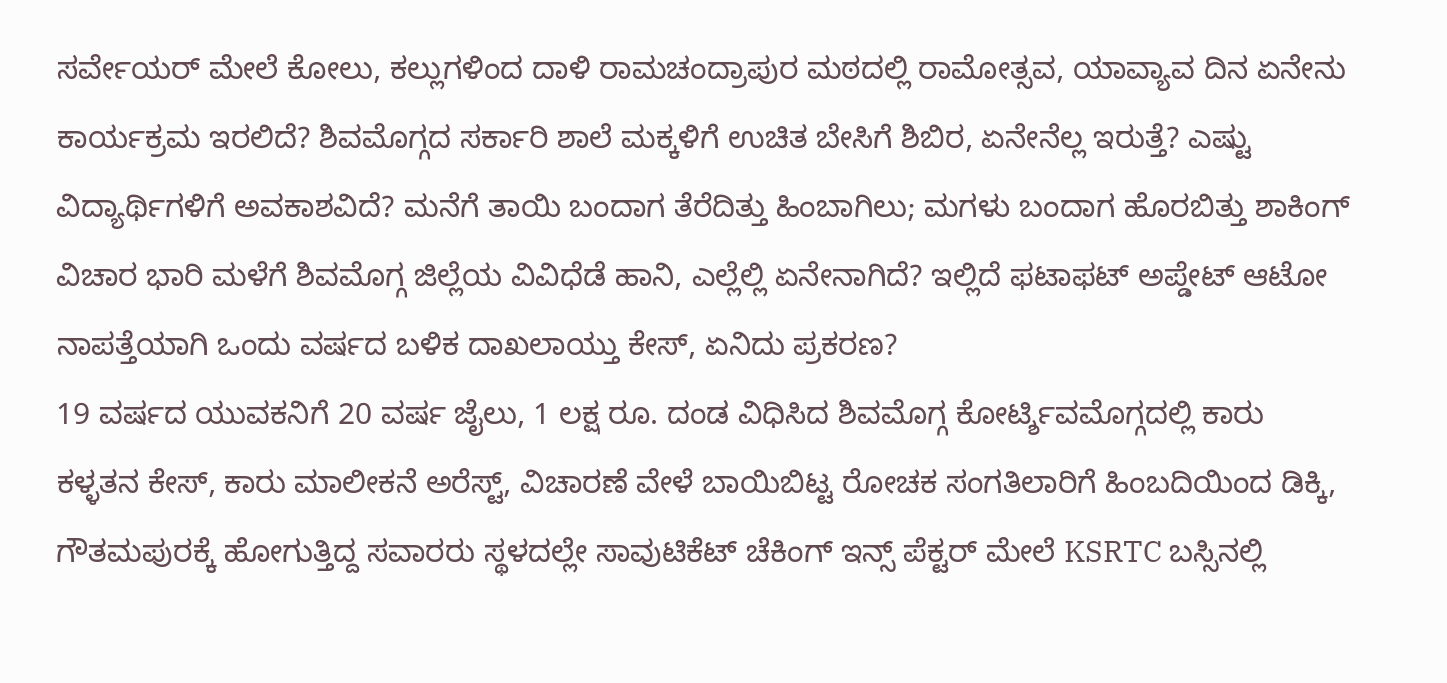ಸರ್ವೇಯರ್ ಮೇಲೆ ಕೋಲು, ಕಲ್ಲುಗಳಿಂದ ದಾಳಿ ರಾಮಚಂದ್ರಾಪುರ ಮಠದಲ್ಲಿ ರಾಮೋತ್ಸವ, ಯಾವ್ಯಾವ ದಿನ ಏನೇನು ಕಾರ್ಯಕ್ರಮ ಇರಲಿದೆ? ಶಿವಮೊಗ್ಗದ ಸರ್ಕಾರಿ ಶಾಲೆ ಮಕ್ಕಳಿಗೆ ಉಚಿತ ಬೇಸಿಗೆ ಶಿಬಿರ, ಏನೇನೆಲ್ಲ ಇರುತ್ತೆ? ಎಷ್ಟು ವಿದ್ಯಾರ್ಥಿಗಳಿಗೆ ಅವಕಾಶವಿದೆ? ಮನೆಗೆ ತಾಯಿ ಬಂದಾಗ ತೆರೆದಿತ್ತು ಹಿಂಬಾಗಿಲು; ಮಗಳು ಬಂದಾಗ ಹೊರಬಿತ್ತು ಶಾಕಿಂಗ್ ವಿಚಾರ ಭಾರಿ ಮಳೆಗೆ ಶಿವಮೊಗ್ಗ ಜಿಲ್ಲೆಯ ವಿವಿಧೆಡೆ ಹಾನಿ, ಎಲ್ಲೆಲ್ಲಿ ಏನೇನಾಗಿದೆ? ಇಲ್ಲಿದೆ ಫಟಾಫಟ್ ಅಪ್ಡೇಟ್ ಆಟೋ ನಾಪತ್ತೆಯಾಗಿ ಒಂದು ವರ್ಷದ ಬಳಿಕ ದಾಖಲಾಯ್ತು ಕೇಸ್, ಏನಿದು ಪ್ರಕರಣ?
19 ವರ್ಷದ ಯುವಕನಿಗೆ 20 ವರ್ಷ ಜೈಲು, 1 ಲಕ್ಷ ರೂ. ದಂಡ ವಿಧಿಸಿದ ಶಿವಮೊಗ್ಗ ಕೋರ್ಟ್ಶಿವಮೊಗ್ಗದಲ್ಲಿ ಕಾರು ಕಳ್ಳತನ ಕೇಸ್, ಕಾರು ಮಾಲೀಕನೆ ಅರೆಸ್ಟ್, ವಿಚಾರಣೆ ವೇಳೆ ಬಾಯಿಬಿಟ್ಟ ರೋಚಕ ಸಂಗತಿಲಾರಿಗೆ ಹಿಂಬದಿಯಿಂದ ಡಿಕ್ಕಿ, ಗೌತಮಪುರಕ್ಕೆ ಹೋಗುತ್ತಿದ್ದ ಸವಾರರು ಸ್ಥಳದಲ್ಲೇ ಸಾವುಟಿಕೆಟ್ ಚೆಕಿಂಗ್ ಇನ್ಸ್ ಪೆಕ್ಟರ್ ಮೇಲೆ KSRTC ಬಸ್ಸಿನಲ್ಲಿ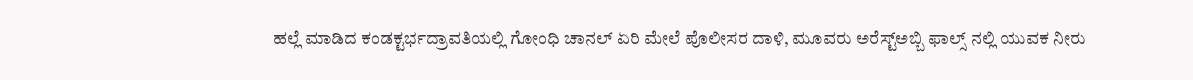ಹಲ್ಲೆ ಮಾಡಿದ ಕಂಡಕ್ಟರ್ಭದ್ರಾವತಿಯಲ್ಲಿ ಗೋಂಧಿ ಚಾನಲ್ ಏರಿ ಮೇಲೆ ಪೊಲೀಸರ ದಾಳಿ, ಮೂವರು ಅರೆಸ್ಟ್ಅಬ್ಬಿ ಫಾಲ್ಸ್ ನಲ್ಲಿ ಯುವಕ ನೀರು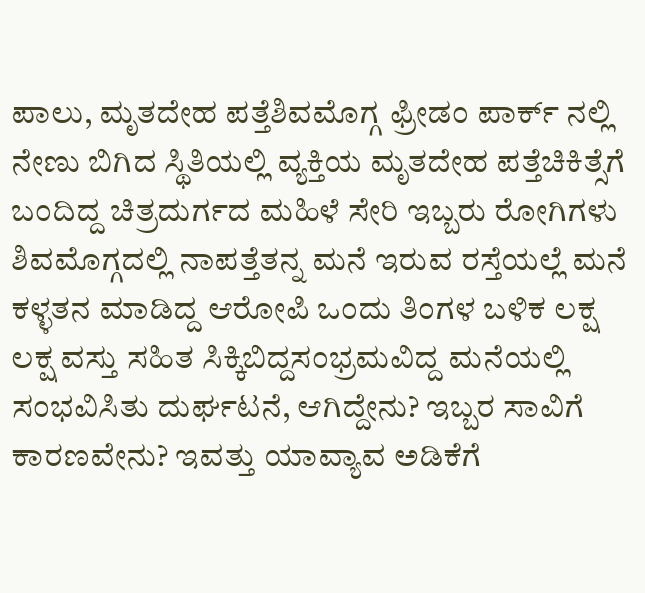ಪಾಲು, ಮೃತದೇಹ ಪತ್ತೆಶಿವಮೊಗ್ಗ ಫ್ರೀಡಂ ಪಾರ್ಕ್ ನಲ್ಲಿ ನೇಣು ಬಿಗಿದ ಸ್ಥಿತಿಯಲ್ಲಿ ವ್ಯಕ್ತಿಯ ಮೃತದೇಹ ಪತ್ತೆಚಿಕಿತ್ಸೆಗೆ ಬಂದಿದ್ದ ಚಿತ್ರದುರ್ಗದ ಮಹಿಳೆ ಸೇರಿ ಇಬ್ಬರು ರೋಗಿಗಳು ಶಿವಮೊಗ್ಗದಲ್ಲಿ ನಾಪತ್ತೆತನ್ನ ಮನೆ ಇರುವ ರಸ್ತೆಯಲ್ಲೆ ಮನೆ ಕಳ್ಳತನ ಮಾಡಿದ್ದ ಆರೋಪಿ ಒಂದು ತಿಂಗಳ ಬಳಿಕ ಲಕ್ಷ ಲಕ್ಷ ವಸ್ತು ಸಹಿತ ಸಿಕ್ಕಿಬಿದ್ದಸಂಭ್ರಮವಿದ್ದ ಮನೆಯಲ್ಲಿ ಸಂಭವಿಸಿತು ದುರ್ಘಟನೆ, ಆಗಿದ್ದೇನು? ಇಬ್ಬರ ಸಾವಿಗೆ ಕಾರಣವೇನು? ಇವತ್ತು ಯಾವ್ಯಾವ ಅಡಿಕೆಗೆ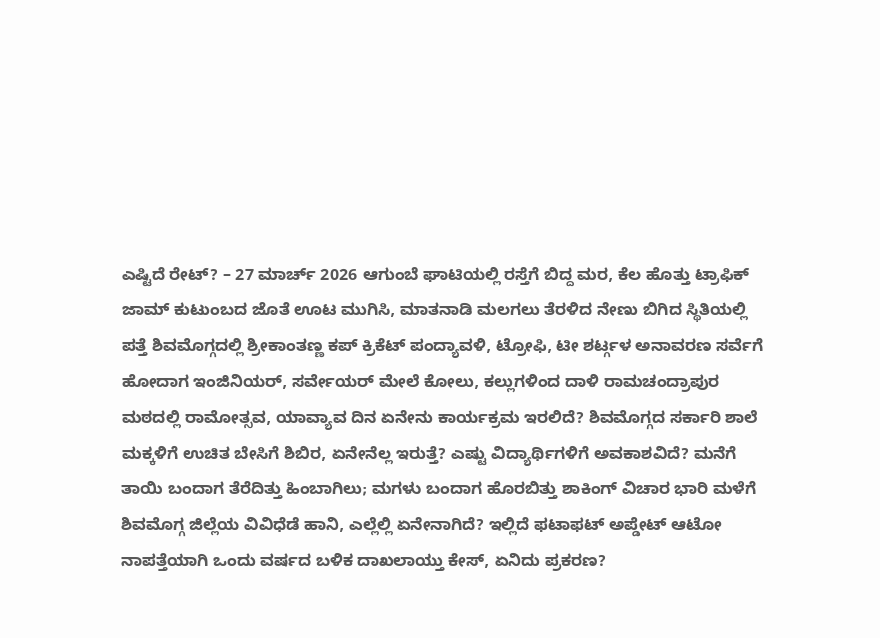ಎಷ್ಟಿದೆ ರೇಟ್? – 27 ಮಾರ್ಚ್ 2026 ಆಗುಂಬೆ ಘಾಟಿಯಲ್ಲಿ ರಸ್ತೆಗೆ ಬಿದ್ದ ಮರ, ಕೆಲ ಹೊತ್ತು ಟ್ರಾಫಿಕ್ ಜಾಮ್ ಕುಟುಂಬದ ಜೊತೆ ಊಟ ಮುಗಿಸಿ, ಮಾತನಾಡಿ ಮಲಗಲು ತೆರಳಿದ ನೇಣು ಬಿಗಿದ ಸ್ಥಿತಿಯಲ್ಲಿ ಪತ್ತೆ ಶಿವಮೊಗ್ಗದಲ್ಲಿ ಶ್ರೀಕಾಂತಣ್ಣ ಕಪ್ ಕ್ರಿಕೆಟ್ ಪಂದ್ಯಾವಳಿ, ಟ್ರೋಫಿ, ಟೀ ಶರ್ಟ್ಗಳ ಅನಾವರಣ ಸರ್ವೆಗೆ ಹೋದಾಗ ಇಂಜಿನಿಯರ್, ಸರ್ವೇಯರ್ ಮೇಲೆ ಕೋಲು, ಕಲ್ಲುಗಳಿಂದ ದಾಳಿ ರಾಮಚಂದ್ರಾಪುರ ಮಠದಲ್ಲಿ ರಾಮೋತ್ಸವ, ಯಾವ್ಯಾವ ದಿನ ಏನೇನು ಕಾರ್ಯಕ್ರಮ ಇರಲಿದೆ? ಶಿವಮೊಗ್ಗದ ಸರ್ಕಾರಿ ಶಾಲೆ ಮಕ್ಕಳಿಗೆ ಉಚಿತ ಬೇಸಿಗೆ ಶಿಬಿರ, ಏನೇನೆಲ್ಲ ಇರುತ್ತೆ? ಎಷ್ಟು ವಿದ್ಯಾರ್ಥಿಗಳಿಗೆ ಅವಕಾಶವಿದೆ? ಮನೆಗೆ ತಾಯಿ ಬಂದಾಗ ತೆರೆದಿತ್ತು ಹಿಂಬಾಗಿಲು; ಮಗಳು ಬಂದಾಗ ಹೊರಬಿತ್ತು ಶಾಕಿಂಗ್ ವಿಚಾರ ಭಾರಿ ಮಳೆಗೆ ಶಿವಮೊಗ್ಗ ಜಿಲ್ಲೆಯ ವಿವಿಧೆಡೆ ಹಾನಿ, ಎಲ್ಲೆಲ್ಲಿ ಏನೇನಾಗಿದೆ? ಇಲ್ಲಿದೆ ಫಟಾಫಟ್ ಅಪ್ಡೇಟ್ ಆಟೋ ನಾಪತ್ತೆಯಾಗಿ ಒಂದು ವರ್ಷದ ಬಳಿಕ ದಾಖಲಾಯ್ತು ಕೇಸ್, ಏನಿದು ಪ್ರಕರಣ?